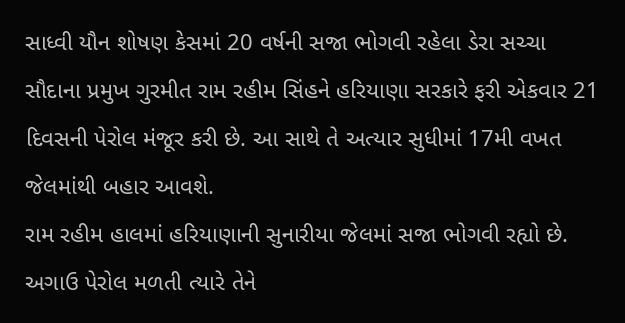સાધ્વી યૌન શોષણ કેસમાં 20 વર્ષની સજા ભોગવી રહેલા ડેરા સચ્ચા સૌદાના પ્રમુખ ગુરમીત રામ રહીમ સિંહને હરિયાણા સરકારે ફરી એકવાર 21 દિવસની પેરોલ મંજૂર કરી છે. આ સાથે તે અત્યાર સુધીમાં 17મી વખત જેલમાંથી બહાર આવશે.
રામ રહીમ હાલમાં હરિયાણાની સુનારીયા જેલમાં સજા ભોગવી રહ્યો છે. અગાઉ પેરોલ મળતી ત્યારે તેને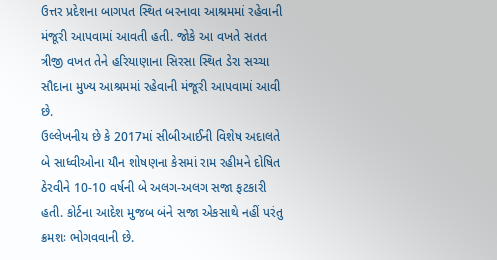ઉત્તર પ્રદેશના બાગપત સ્થિત બરનાવા આશ્રમમાં રહેવાની મંજૂરી આપવામાં આવતી હતી. જોકે આ વખતે સતત ત્રીજી વખત તેને હરિયાણાના સિરસા સ્થિત ડેરા સચ્ચા સૌદાના મુખ્ય આશ્રમમાં રહેવાની મંજૂરી આપવામાં આવી છે.
ઉલ્લેખનીય છે કે 2017માં સીબીઆઈની વિશેષ અદાલતે બે સાધ્વીઓના યૌન શોષણના કેસમાં રામ રહીમને દોષિત ઠેરવીને 10-10 વર્ષની બે અલગ-અલગ સજા ફટકારી હતી. કોર્ટના આદેશ મુજબ બંને સજા એકસાથે નહીં પરંતુ ક્રમશઃ ભોગવવાની છે.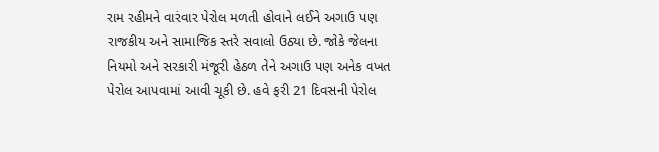રામ રહીમને વારંવાર પેરોલ મળતી હોવાને લઈને અગાઉ પણ રાજકીય અને સામાજિક સ્તરે સવાલો ઉઠ્યા છે. જોકે જેલના નિયમો અને સરકારી મંજૂરી હેઠળ તેને અગાઉ પણ અનેક વખત પેરોલ આપવામાં આવી ચૂકી છે. હવે ફરી 21 દિવસની પેરોલ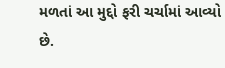મળતાં આ મુદ્દો ફરી ચર્ચામાં આવ્યો છે.